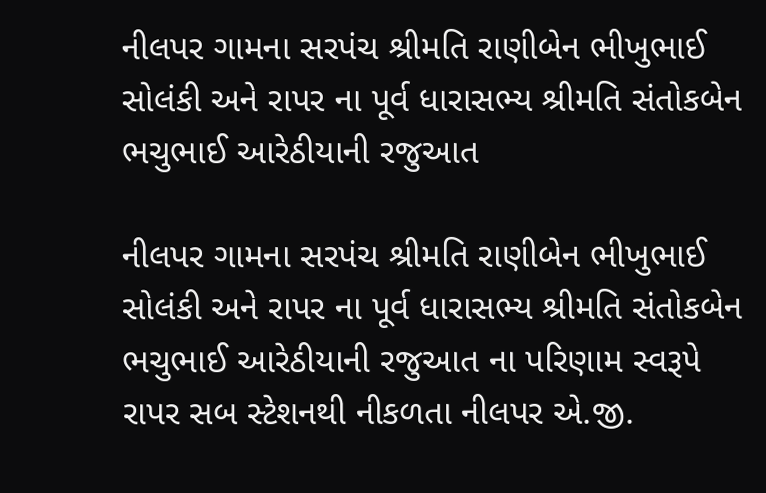નીલપર ગામના સરપંચ શ્રીમતિ રાણીબેન ભીખુભાઈ  સોલંકી અને રાપર ના પૂર્વ ધારાસભ્ય શ્રીમતિ સંતોકબેન ભચુભાઈ આરેઠીયાની રજુઆત

નીલપર ગામના સરપંચ શ્રીમતિ રાણીબેન ભીખુભાઈ  સોલંકી અને રાપર ના પૂર્વ ધારાસભ્ય શ્રીમતિ સંતોકબેન ભચુભાઈ આરેઠીયાની રજુઆત ના પરિણામ સ્વરૂપે રાપર સબ સ્ટેશનથી નીકળતા નીલપર એ.જી.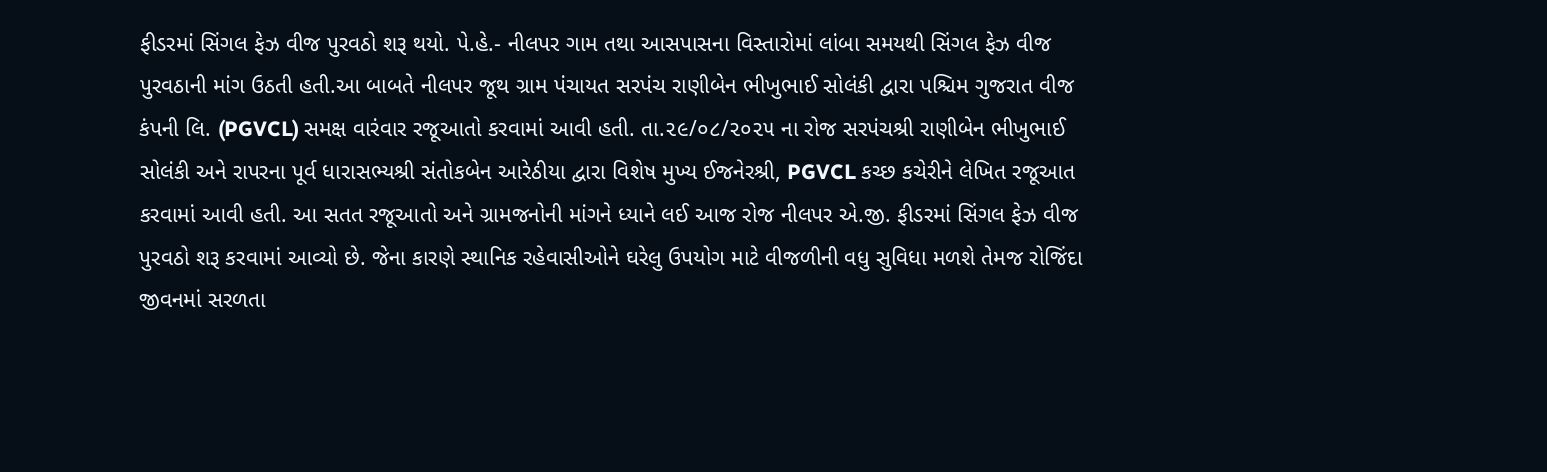ફીડરમાં સિંગલ ફેઝ વીજ પુરવઠો શરૂ થયો. પે.હે.- નીલપર ગામ તથા આસપાસના વિસ્તારોમાં લાંબા સમયથી સિંગલ ફેઝ વીજ પુરવઠાની માંગ ઉઠતી હતી.આ બાબતે નીલપર જૂથ ગ્રામ પંચાયત સરપંચ રાણીબેન ભીખુભાઈ સોલંકી દ્વારા પશ્ચિમ ગુજરાત વીજ કંપની લિ. (PGVCL) સમક્ષ વારંવાર રજૂઆતો કરવામાં આવી હતી. તા.૨૯/૦૮/૨૦૨૫ ના રોજ સરપંચશ્રી રાણીબેન ભીખુભાઈ સોલંકી અને રાપરના પૂર્વ ધારાસભ્યશ્રી સંતોકબેન આરેઠીયા દ્વારા વિશેષ મુખ્ય ઈજનેરશ્રી, PGVCL કચ્છ કચેરીને લેખિત રજૂઆત કરવામાં આવી હતી. આ સતત રજૂઆતો અને ગ્રામજનોની માંગને ધ્યાને લઈ આજ રોજ નીલપર એ.જી. ફીડરમાં સિંગલ ફેઝ વીજ પુરવઠો શરૂ કરવામાં આવ્યો છે. જેના કારણે સ્થાનિક રહેવાસીઓને ઘરેલુ ઉપયોગ માટે વીજળીની વધુ સુવિધા મળશે તેમજ રોજિંદા જીવનમાં સરળતા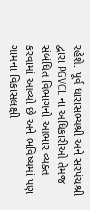રહેશે. પૂર્વ ધારાસભ્યશ્રી અને સરપંચશ્રી દ્વારા PGVCL ના અધિકારીઓ તેમજ સંબંધિત વિભાગનો આભાર વ્યક્ત કરવામાં આવ્યો છે અને ભવિષ્યમાં પણ ગામના વિકાસલક્ષી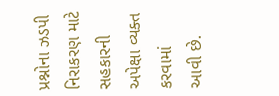પ્રશ્નોના ઝડપી નિરાકરણ માટે સહકારની અપેક્ષા વ્યક્ત કરવામાં આવી છે.